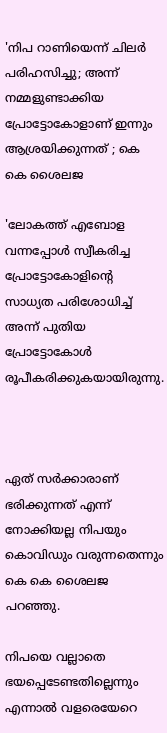'നിപ റാണിയെന്ന് ചിലര്‍ പരിഹസിച്ചു; അന്ന് നമ്മളുണ്ടാക്കിയ പ്രോട്ടോകോളാണ് ഇന്നും ആശ്രയിക്കുന്നത് ; കെ കെ ശൈലജ

'ലോകത്ത് എബോള വന്നപ്പോള്‍ സ്വീകരിച്ച പ്രോട്ടോകോളിന്റെ സാധ്യത പരിശോധിച്ച് അന്ന് പുതിയ പ്രോട്ടോകോള്‍ രൂപീകരിക്കുകയായിരുന്നു.



ഏത് സര്‍ക്കാരാണ് ഭരിക്കുന്നത് എന്ന് നോക്കിയല്ല നിപയും കൊവിഡും വരുന്നതെന്നും കെ കെ ശൈലജ പറഞ്ഞു.

നിപയെ വല്ലാതെ ഭയപ്പെടേണ്ടതില്ലെന്നും എന്നാല്‍ വളരെയേറെ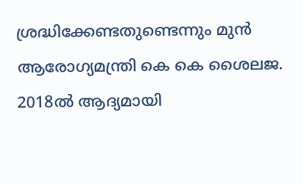ശ്രദ്ധിക്കേണ്ടതുണ്ടെന്നും മുന്‍ ആരോഗ്യമന്ത്രി കെ കെ ശൈലജ. 2018ല്‍ ആദ്യമായി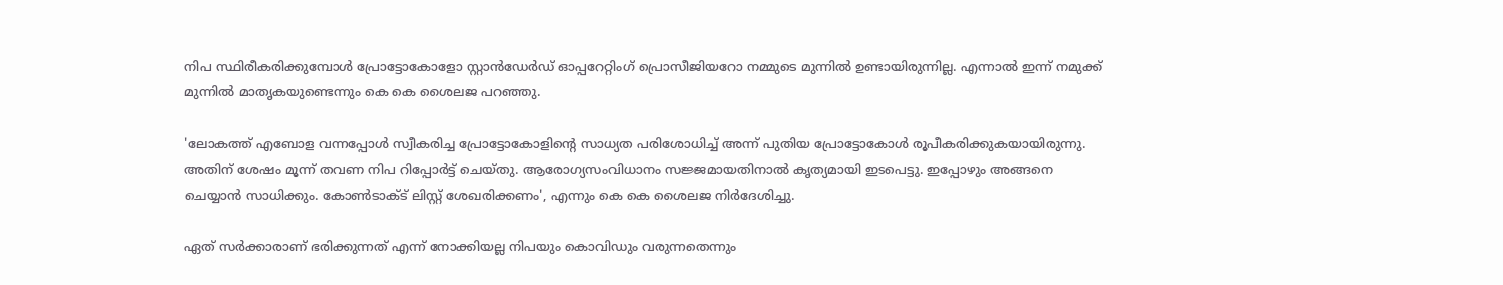നിപ സ്ഥിരീകരിക്കുമ്പോള്‍ പ്രോട്ടോകോളോ സ്റ്റാന്‍ഡേര്‍ഡ് ഓപ്പറേറ്റിംഗ് പ്രൊസീജിയറോ നമ്മുടെ മുന്നില്‍ ഉണ്ടായിരുന്നില്ല. എന്നാല്‍ ഇന്ന് നമുക്ക് മുന്നില്‍ മാതൃകയുണ്ടെന്നും കെ കെ ശൈലജ പറഞ്ഞു.

'ലോകത്ത് എബോള വന്നപ്പോള്‍ സ്വീകരിച്ച പ്രോട്ടോകോളിന്റെ സാധ്യത പരിശോധിച്ച് അന്ന് പുതിയ പ്രോട്ടോകോള്‍ രൂപീകരിക്കുകയായിരുന്നു. അതിന് ശേഷം മൂന്ന് തവണ നിപ റിപ്പോര്‍ട്ട് ചെയ്തു. ആരോഗ്യസംവിധാനം സജ്ജമായതിനാല്‍ കൃത്യമായി ഇടപെട്ടു. ഇപ്പോഴും അങ്ങനെ ചെയ്യാന്‍ സാധിക്കും. കോണ്‍ടാക്ട് ലിസ്റ്റ് ശേഖരിക്കണം', എന്നും കെ കെ ശൈലജ നിര്‍ദേശിച്ചു.

ഏത് സര്‍ക്കാരാണ് ഭരിക്കുന്നത് എന്ന് നോക്കിയല്ല നിപയും കൊവിഡും വരുന്നതെന്നും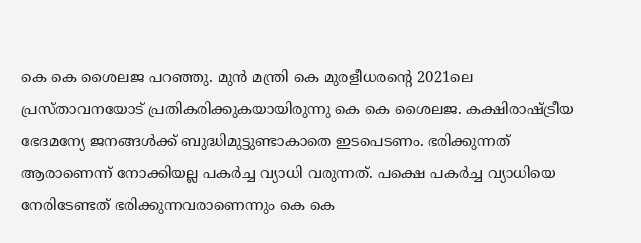കെ കെ ശൈലജ പറഞ്ഞു. മുന്‍ മന്ത്രി കെ മുരളീധരന്റെ 2021ലെ പ്രസ്താവനയോട് പ്രതികരിക്കുകയായിരുന്നു കെ കെ ശൈലജ. കക്ഷിരാഷ്ട്രീയ ഭേദമന്യേ ജനങ്ങള്‍ക്ക് ബുദ്ധിമുട്ടുണ്ടാകാതെ ഇടപെടണം. ഭരിക്കുന്നത് ആരാണെന്ന് നോക്കിയല്ല പകര്‍ച്ച വ്യാധി വരുന്നത്. പക്ഷെ പകര്‍ച്ച വ്യാധിയെ നേരിടേണ്ടത് ഭരിക്കുന്നവരാണെന്നും കെ കെ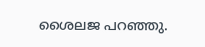ശൈലജ പറഞ്ഞു.